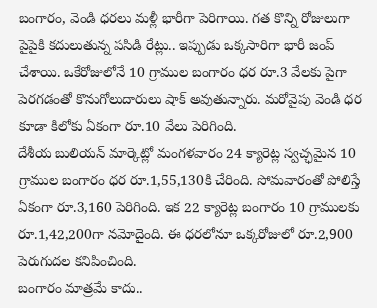బంగారం, వెండి ధరలు మళ్లీ భారీగా పెరిగాయి. గత కొన్ని రోజులుగా పైపైకి కదులుతున్న పసిడి రేట్లు.. ఇప్పుడు ఒక్కసారిగా భారీ జంప్ చేశాయి. ఒకేరోజులోనే 10 గ్రాముల బంగారం ధర రూ.3 వేలకు పైగా పెరగడంతో కొనుగోలుదారులు షాక్ అవుతున్నారు. మరోవైపు వెండి ధర కూడా కిలోకు ఏకంగా రూ.10 వేలు పెరిగింది.
దేశీయ బులియన్ మార్కెట్లో మంగళవారం 24 క్యారెట్ల స్వచ్ఛమైన 10 గ్రాముల బంగారం ధర రూ.1,55,130కి చేరింది. సోమవారంతో పోలిస్తే ఏకంగా రూ.3,160 పెరిగింది. ఇక 22 క్యారెట్ల బంగారం 10 గ్రాములకు రూ.1,42,200గా నమోదైంది. ఈ ధరలోనూ ఒక్కరోజులో రూ.2,900 పెరుగుదల కనిపించింది.
బంగారం మాత్రమే కాదు..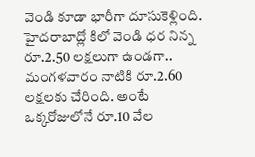వెండి కూడా భారీగా దూసుకెళ్లింది. హైదరాబాద్లో కిలో వెండి ధర నిన్న రూ.2.50 లక్షలుగా ఉండగా.. మంగళవారం నాటికి రూ.2.60 లక్షలకు చేరింది. అంటే ఒక్కరోజులోనే రూ.10 వేల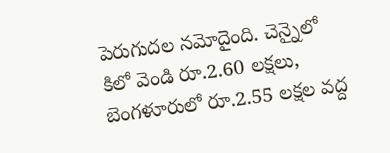పెరుగుదల నమోదైంది. చెన్నైలో కిలో వెండి రూ.2.60 లక్షలు, బెంగళూరులో రూ.2.55 లక్షల వద్ద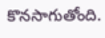కొనసాగుతోంది.